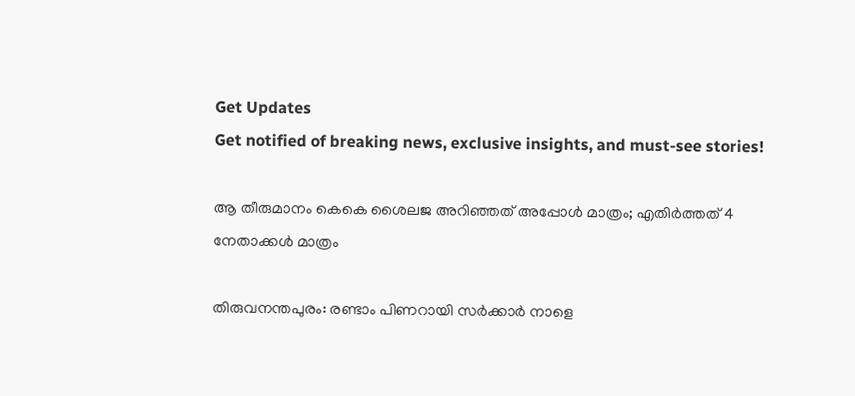Get Updates
Get notified of breaking news, exclusive insights, and must-see stories!

ആ തീരുമാനം കെകെ ശൈലജ അറിഞ്ഞത് അപ്പോള്‍ മാത്രം; എതിര്‍ത്തത് 4 നേതാക്കള്‍ മാത്രം

തിരുവനന്തപുരം: രണ്ടാം പിണറായി സര്‍ക്കാര്‍ നാളെ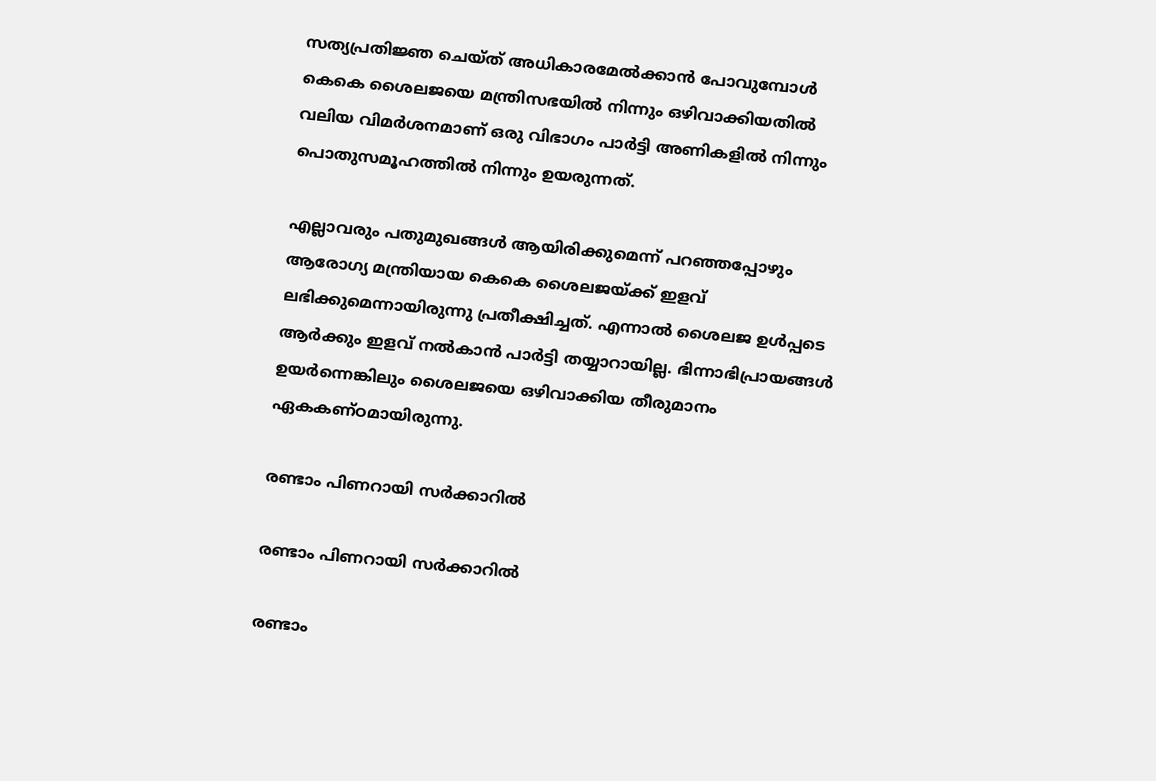സത്യപ്രതിജ്ഞ ചെയ്ത് അധികാരമേല്‍ക്കാന്‍ പോവുമ്പോള്‍ കെകെ ശൈലജയെ മന്ത്രിസഭയില്‍ നിന്നും ഒഴിവാക്കിയതില്‍ വലിയ വിമര്‍ശനമാണ് ഒരു വിഭാഗം പാര്‍ട്ടി അണികളില്‍ നിന്നും പൊതുസമൂഹത്തില്‍ നിന്നും ഉയരുന്നത്.

എല്ലാവരും പതുമുഖങ്ങള്‍ ആയിരിക്കുമെന്ന് പറഞ്ഞപ്പോഴും ആരോഗ്യ മന്ത്രിയായ കെകെ ശൈലജയ്ക്ക് ഇളവ് ലഭിക്കുമെന്നായിരുന്നു പ്രതീക്ഷിച്ചത്. എന്നാല്‍ ശൈലജ ഉള്‍പ്പടെ ആര്‍ക്കും ഇളവ് നല്‍കാന്‍ പാര്‍ട്ടി തയ്യാറായില്ല. ഭിന്നാഭിപ്രായങ്ങള്‍ ഉയര്‍ന്നെങ്കിലും ശൈലജയെ ഒഴിവാക്കിയ തീരുമാനം ഏകകണ്ഠമായിരുന്നു.

രണ്ടാം പിണറായി സര്‍ക്കാറില്‍

രണ്ടാം പിണറായി സര്‍ക്കാറില്‍

രണ്ടാം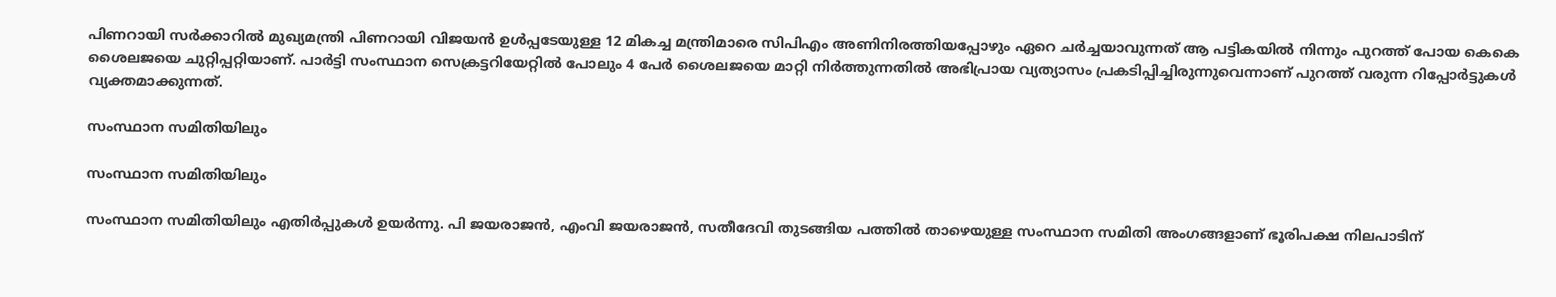പിണറായി സര്‍ക്കാറില്‍ മുഖ്യമന്ത്രി പിണറായി വിജയന്‍ ഉള്‍പ്പടേയുള്ള 12 മികച്ച മന്ത്രിമാരെ സിപിഎം അണിനിരത്തിയപ്പോഴും ഏറെ ചര്‍ച്ചയാവുന്നത് ആ പട്ടികയില്‍ നിന്നും പുറത്ത് പോയ കെകെ ശൈലജയെ ചുറ്റിപ്പറ്റിയാണ്. പാര്‍ട്ടി സംസ്ഥാന സെക്രട്ടറിയേറ്റില്‍ പോലും 4 പേര്‍ ശൈലജയെ മാറ്റി നിര്‍ത്തുന്നതില്‍ അഭിപ്രായ വ്യത്യാസം പ്രകടിപ്പിച്ചിരുന്നുവെന്നാണ് പുറത്ത് വരുന്ന റിപ്പോര്‍ട്ടുകള്‍ വ്യക്തമാക്കുന്നത്.

സംസ്ഥാന സമിതിയിലും

സംസ്ഥാന സമിതിയിലും

സംസ്ഥാന സമിതിയിലും എതിര്‍പ്പുകള്‍ ഉയര്‍ന്നു. പി ജയരാജന്‍, എംവി ജയരാജന്‍, സതീദേവി തുടങ്ങിയ പത്തില്‍ താഴെയുള്ള സംസ്ഥാന സമിതി അംഗങ്ങളാണ് ഭൂരിപക്ഷ നിലപാടിന്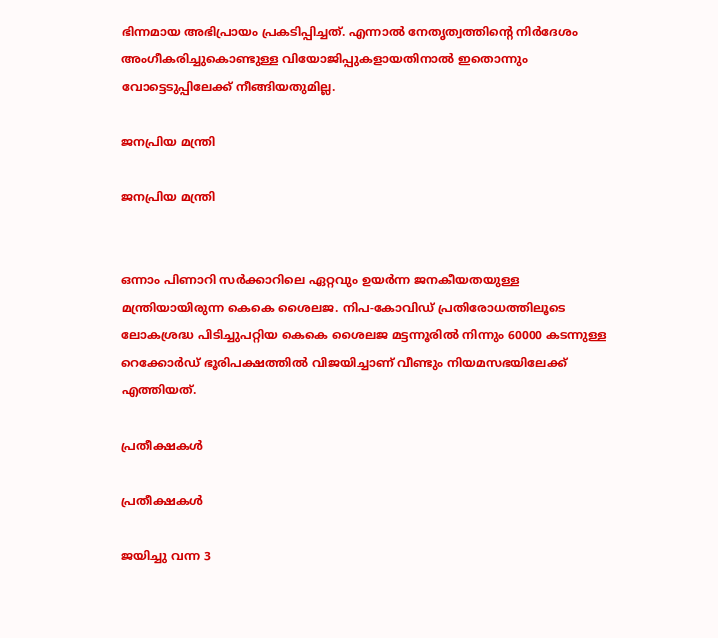ഭിന്നമായ അഭിപ്രായം പ്രകടിപ്പിച്ചത്. എന്നാല്‍ നേതൃത്വത്തിന്‍റെ നിര്‍ദേശം അംഗീകരിച്ചുകൊണ്ടുള്ള വിയോജിപ്പുകളായതിനാല്‍ ഇതൊന്നും വോട്ടെടുപ്പിലേക്ക് നീങ്ങിയതുമില്ല.

ജനപ്രിയ മന്ത്രി

ജനപ്രിയ മന്ത്രി


ഒന്നാം പിണാറി സര്‍ക്കാറിലെ ഏറ്റവും ഉയര്‍ന്ന ജനകീയതയുള്ള മന്ത്രിയായിരുന്ന കെകെ ശൈലജ. നിപ-കോവിഡ‍് പ്രതിരോധത്തിലൂടെ ലോകശ്രദ്ധ പിടിച്ചുപറ്റിയ കെകെ ശൈലജ മട്ടന്നൂരില്‍ നിന്നും 60000 കടന്നുള്ള റെക്കോര്‍ഡ് ഭൂരിപക്ഷത്തില്‍ വിജയിച്ചാണ് വീണ്ടും നിയമസഭയിലേക്ക് എത്തിയത്.

പ്രതീക്ഷകള്‍

പ്രതീക്ഷകള്‍

ജയിച്ചു വന്ന 3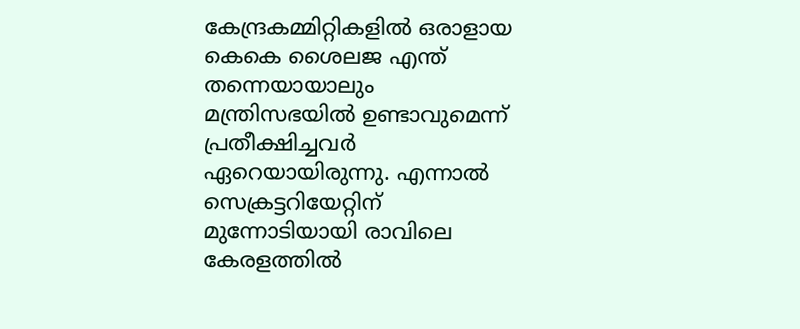കേന്ദ്രകമ്മിറ്റികളില്‍ ഒരാളായ കെകെ ശൈലജ എന്ത് തന്നെയായാലും മന്ത്രിസഭയില്‍ ഉണ്ടാവുമെന്ന് പ്രതീക്ഷിച്ചവര്‍ ഏറെയായിരുന്നു. എന്നാല്‍ സെക്രട്ടറിയേറ്റിന് മുന്നോടിയായി രാവിലെ കേരളത്തില്‍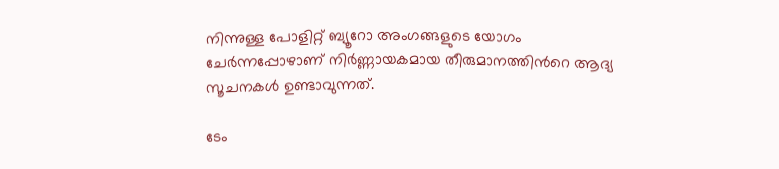നിന്നുള്ള പോളിറ്റ് ബ്യൂറോ അംഗങ്ങളുടെ യോഗം ചേര്‍ന്നപ്പോഴാണ് നിര്‍ണ്ണായകമായ തീരുമാനത്തിന്‍റെ ആദ്യ സൂചനകള്‍ ഉണ്ടാവുന്നത്.

ടേം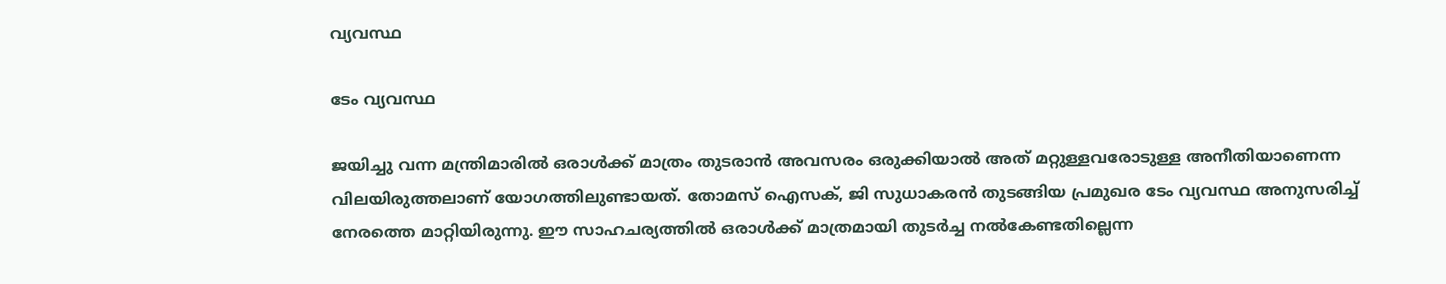വ്യവസ്ഥ

ടേം വ്യവസ്ഥ

ജയിച്ചു വന്ന മന്ത്രിമാരില്‍ ഒരാള്‍ക്ക് മാത്രം തുടരാന്‍ അവസരം ഒരുക്കിയാല്‍ അത് മറ്റുള്ളവരോടുള്ള അനീതിയാണെന്ന വിലയിരുത്തലാണ് യോഗത്തിലുണ്ടായത്. തോമസ് ഐസക്, ജി സുധാകരന്‍ തുടങ്ങിയ പ്രമുഖര ടേം വ്യവസ്ഥ അനുസരിച്ച് നേരത്തെ മാറ്റിയിരുന്നു. ഈ സാഹചര്യത്തില്‍ ഒരാള്‍ക്ക് മാത്രമായി തുടര്‍ച്ച നല്‍കേണ്ടതില്ലെന്ന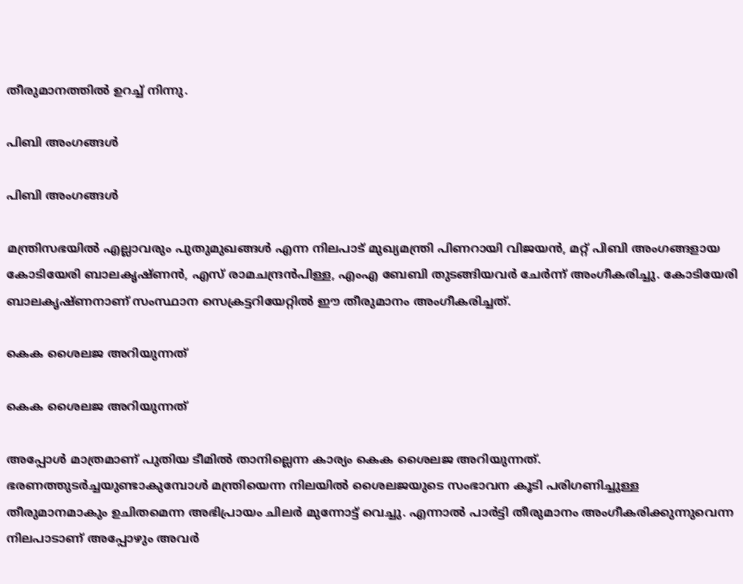തീരുമാനത്തില്‍ ഉറച്ച് നിന്നു.

പിബി അംഗങ്ങള്‍

പിബി അംഗങ്ങള്‍

മന്ത്രിസഭയില്‍ എല്ലാവരും പുതുമുഖങ്ങള്‍ എന്ന നിലപാട് മുഖ്യമന്ത്രി പിണറായി വിജയന്‍, മറ്റ് പിബി അംഗങ്ങളായ കോടിയേരി ബാലകൃഷ്ണന്‍, എസ് രാമചന്ദ്രന്‍പിള്ള, എംഎ ബേബി തുടങ്ങിയവര്‍ ചേര്‍ന്ന് അംഗീകരിച്ചു. കോടിയേരി ബാലകൃഷ്ണനാണ് സംസ്ഥാന സെക്രട്ടറിയേറ്റില്‍ ഈ തീരുമാനം അംഗീകരിച്ചത്.

കെക ശൈലജ അറിയുന്നത്

കെക ശൈലജ അറിയുന്നത്

അപ്പോള്‍ മാത്രമാണ് പുതിയ ടീമില്‍ താനില്ലെന്ന കാര്യം കെക ശൈലജ അറിയുന്നത്. ഭരണത്തുടര്‍ച്ചയുണ്ടാകുമ്പോള്‍ മന്ത്രിയെന്ന നിലയിൽ ശൈലജയുടെ സംഭാവന കൂടി പരിഗണിച്ചുള്ള തീരുമാനമാകും ഉചിതമെന്ന അഭിപ്രായം ചിലര്‍ മുന്നോട്ട് വെച്ചു. എന്നാല്‍ പാര്‍ട്ടി തീരുമാനം അംഗീകരിക്കുന്നുവെന്ന നിലപാടാണ് അപ്പോഴും അവര്‍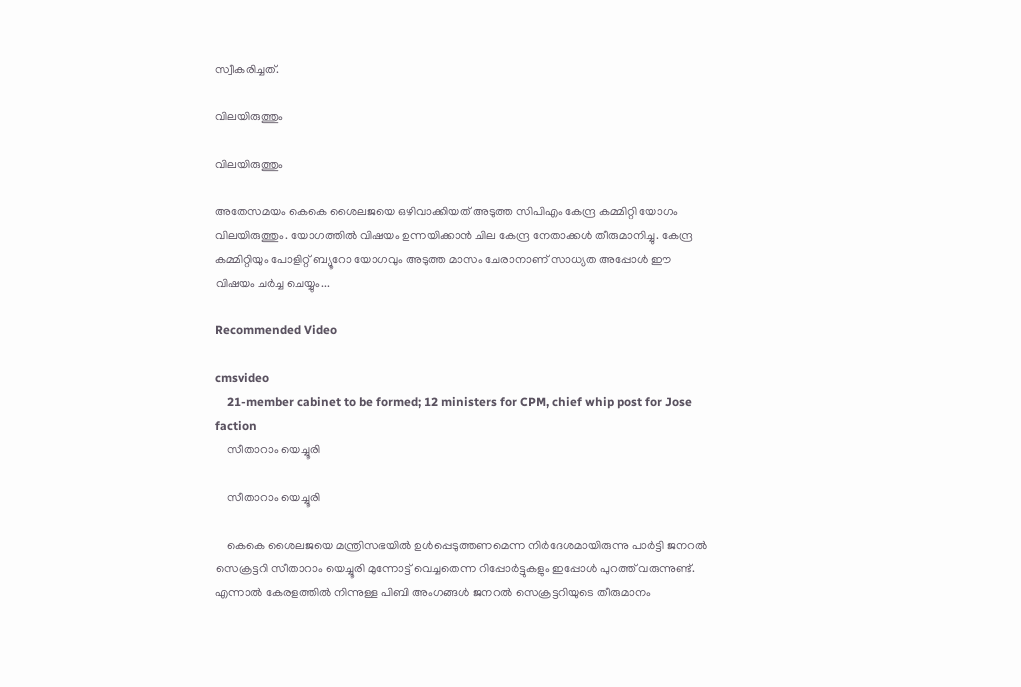സ്വീകരിച്ചത്.

വിലയിരുത്തും

വിലയിരുത്തും

അതേസമയം കെകെ ശൈലജയെ ഒഴിവാക്കിയത് അടുത്ത സിപിഎം കേന്ദ്ര കമ്മിറ്റി യോഗം വിലയിരുത്തും. യോഗത്തില്‍ വിഷയം ഉന്നയിക്കാന്‍ ചില കേന്ദ്ര നേതാക്കള്‍ തീരുമാനിച്ചു. കേന്ദ്ര കമ്മിറ്റിയും പോളിറ്റ് ബ്യൂറോ യോഗവും അടുത്ത മാസം ചേരാനാണ് സാധ്യത അപ്പോൾ ഈ വിഷയം ചർച്ച ചെയ്യും...

Recommended Video

cmsvideo
    21-member cabinet to be formed; 12 ministers for CPM, chief whip post for Jose faction
    സീതാറാം യെച്ചൂരി

    സീതാറാം യെച്ചൂരി

    കെകെ ശൈലജയെ മന്ത്രിസഭയില്‍ ഉള്‍പ്പെടുത്തണമെന്ന നിര്‍ദേശമായിരുന്നു പാര്‍ട്ടി ജനറല്‍ സെക്രട്ടറി സീതാറാം യെച്ചൂരി മുന്നോട്ട് വെച്ചതെന്ന റിപ്പോര്‍ട്ടുകളും ഇപ്പോള്‍ പുറത്ത് വരുന്നുണ്ട്. എന്നാല്‍ കേരളത്തില്‍ നിന്നുള്ള പിബി അംഗങ്ങള്‍ ജനറല്‍ സെക്രട്ടറിയുടെ തീരുമാനം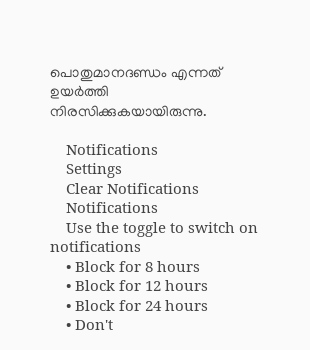പൊതുമാനദണ്ഡം എന്നത് ഉയര്‍ത്തി നിരസിക്കുകയായിരുന്നു.

    Notifications
    Settings
    Clear Notifications
    Notifications
    Use the toggle to switch on notifications
    • Block for 8 hours
    • Block for 12 hours
    • Block for 24 hours
    • Don't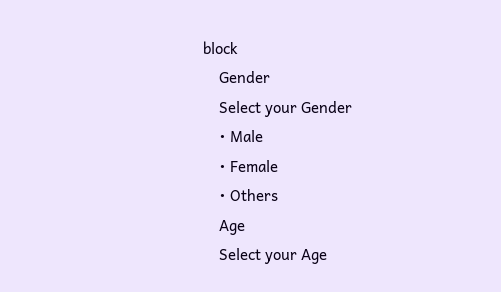block
    Gender
    Select your Gender
    • Male
    • Female
    • Others
    Age
    Select your Age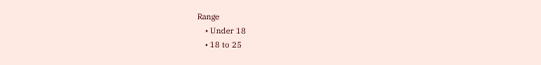Range
    • Under 18
    • 18 to 25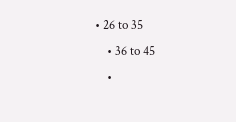• 26 to 35
    • 36 to 45
    •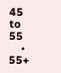45 to 55
    • 55+